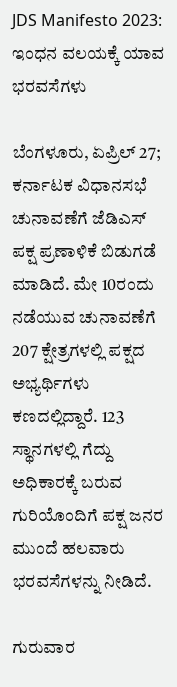JDS Manifesto 2023: ಇಂಧನ ವಲಯಕ್ಕೆ ಯಾವ ಭರವಸೆಗಳು

ಬೆಂಗಳೂರು, ಏಪ್ರಿಲ್ 27; ಕರ್ನಾಟಕ ವಿಧಾನಸಭೆ ಚುನಾವಣೆಗೆ ಜೆಡಿಎಸ್ ಪಕ್ಷ ಪ್ರಣಾಳಿಕೆ ಬಿಡುಗಡೆ ಮಾಡಿದೆ. ಮೇ 10ರಂದು ನಡೆಯುವ ಚುನಾವಣೆಗೆ 207 ಕ್ಷೇತ್ರಗಳಲ್ಲಿ ಪಕ್ಷದ ಅಭ್ಯರ್ಥಿಗಳು ಕಣದಲ್ಲಿದ್ದಾರೆ. 123 ಸ್ಥಾನಗಳಲ್ಲಿ ಗೆದ್ದು ಅಧಿಕಾರಕ್ಕೆ ಬರುವ ಗುರಿಯೊಂದಿಗೆ ಪಕ್ಷ ಜನರ ಮುಂದೆ ಹಲವಾರು ಭರವಸೆಗಳನ್ನು ನೀಡಿದೆ.

ಗುರುವಾರ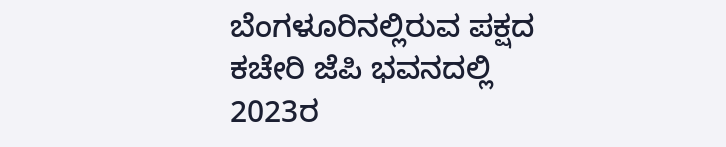ಬೆಂಗಳೂರಿನಲ್ಲಿರುವ ಪಕ್ಷದ ಕಚೇರಿ ಜೆಪಿ ಭವನದಲ್ಲಿ 2023ರ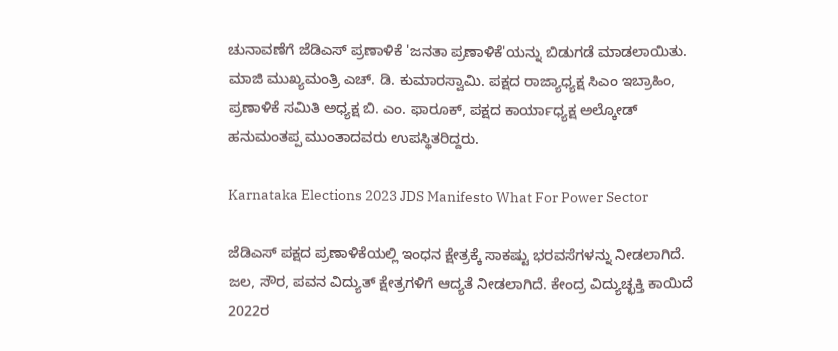ಚುನಾವಣೆಗೆ ಜೆಡಿಎಸ್ ಪ್ರಣಾಳಿಕೆ 'ಜನತಾ ಪ್ರಣಾಳಿಕೆ'ಯನ್ನು ಬಿಡುಗಡೆ ಮಾಡಲಾಯಿತು. ಮಾಜಿ ಮುಖ್ಯಮಂತ್ರಿ ಎಚ್‌. ಡಿ. ಕುಮಾರಸ್ವಾಮಿ. ಪಕ್ಷದ ರಾಜ್ಯಾಧ್ಯಕ್ಷ ಸಿಎಂ ಇಬ್ರಾಹಿಂ, ಪ್ರಣಾಳಿಕೆ ಸಮಿತಿ ಅಧ್ಯಕ್ಷ ಬಿ. ಎಂ. ಫಾರೂಕ್, ಪಕ್ಷದ ಕಾರ್ಯಾಧ್ಯಕ್ಷ ಅಲ್ಕೋಡ್ ಹನುಮಂತಪ್ಪ ಮುಂತಾದವರು ಉಪಸ್ಥಿತರಿದ್ದರು.

Karnataka Elections 2023 JDS Manifesto What For Power Sector

ಜೆಡಿಎಸ್ ಪಕ್ಷದ ಪ್ರಣಾಳಿಕೆಯಲ್ಲಿ ಇಂಧನ ಕ್ಷೇತ್ರಕ್ಕೆ ಸಾಕಷ್ಟು ಭರವಸೆಗಳನ್ನು ನೀಡಲಾಗಿದೆ. ಜಲ, ಸೌರ, ಪವನ ವಿದ್ಯುತ್ ಕ್ಷೇತ್ರಗಳಿಗೆ ಆದ್ಯತೆ ನೀಡಲಾಗಿದೆ. ಕೇಂದ್ರ ವಿದ್ಯುಚ್ಛಕ್ತಿ ಕಾಯಿದೆ 2022ರ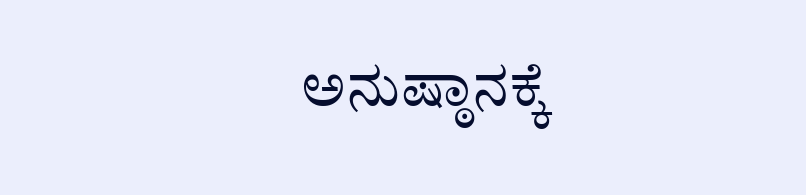ಅನುಷ್ಠಾನಕ್ಕೆ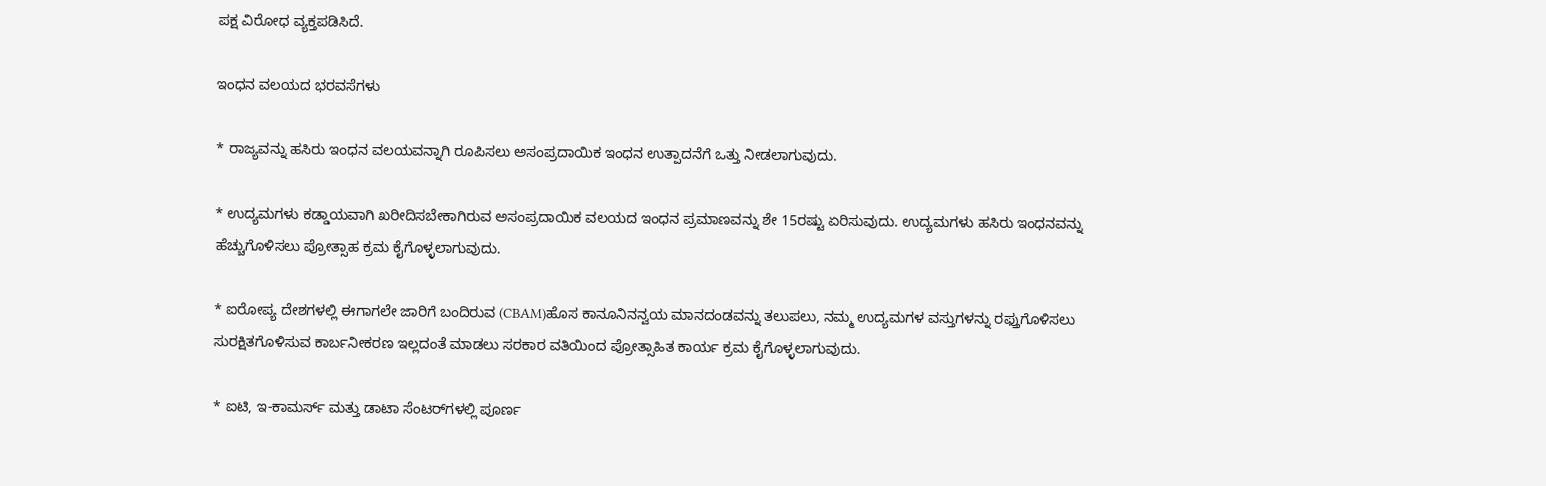ಪಕ್ಷ ವಿರೋಧ ವ್ಯಕ್ತಪಡಿಸಿದೆ.

ಇಂಧನ ವಲಯದ ಭರವಸೆಗಳು

* ರಾಜ್ಯವನ್ನು ಹಸಿರು ಇಂಧನ ವಲಯವನ್ನಾಗಿ ರೂಪಿಸಲು ಅಸಂಪ್ರದಾಯಿಕ ಇಂಧನ ಉತ್ಪಾದನೆಗೆ ಒತ್ತು ನೀಡಲಾಗುವುದು.

* ಉದ್ಯಮಗಳು ಕಡ್ಡಾಯವಾಗಿ ಖರೀದಿಸಬೇಕಾಗಿರುವ ಅಸಂಪ್ರದಾಯಿಕ ವಲಯದ ಇಂಧನ ಪ್ರಮಾಣವನ್ನು ಶೇ 15ರಷ್ಟು ಏರಿಸುವುದು. ಉದ್ಯಮಗಳು ಹಸಿರು ಇಂಧನವನ್ನು ಹೆಚ್ಚುಗೊಳಿಸಲು ಪ್ರೋತ್ಸಾಹ ಕ್ರಮ ಕೈಗೊಳ್ಳಲಾಗುವುದು.

* ಐರೋಪ್ಯ ದೇಶಗಳಲ್ಲಿ ಈಗಾಗಲೇ ಜಾರಿಗೆ ಬಂದಿರುವ (CBAM)ಹೊಸ ಕಾನೂನಿನನ್ವಯ ಮಾನದಂಡವನ್ನು ತಲುಪಲು, ನಮ್ಮ ಉದ್ಯಮಗಳ ವಸ್ತುಗಳನ್ನು ರಫ್ತುಗೊಳಿಸಲು ಸುರಕ್ಷಿತಗೊಳಿಸುವ ಕಾರ್ಬನೀಕರಣ ಇಲ್ಲದಂತೆ ಮಾಡಲು ಸರಕಾರ ವತಿಯಿಂದ ಪ್ರೋತ್ಸಾಹಿತ ಕಾರ್ಯ ಕ್ರಮ ಕೈಗೊಳ್ಳಲಾಗುವುದು.

* ಐಟಿ, ಇ-ಕಾಮರ್ಸ್ ಮತ್ತು ಡಾಟಾ ಸೆಂಟರ್‌ಗಳಲ್ಲಿ ಪೂರ್ಣ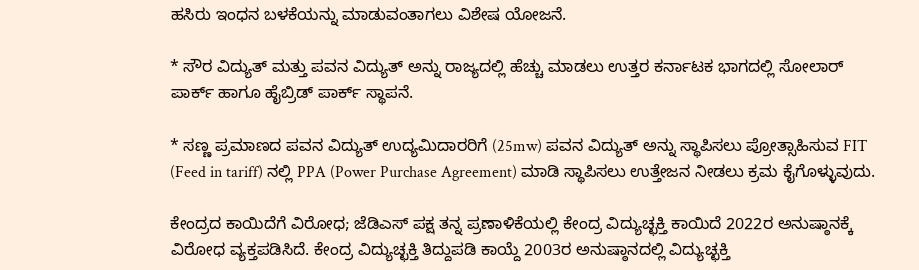ಹಸಿರು ಇಂಧನ ಬಳಕೆಯನ್ನು ಮಾಡುವಂತಾಗಲು ವಿಶೇಷ ಯೋಜನೆ.

* ಸೌರ ವಿದ್ಯುತ್ ಮತ್ತು ಪವನ ವಿದ್ಯುತ್‌ ಅನ್ನು ರಾಜ್ಯದಲ್ಲಿ ಹೆಚ್ಚು ಮಾಡಲು ಉತ್ತರ ಕರ್ನಾಟಕ ಭಾಗದಲ್ಲಿ ಸೋಲಾರ್ ಪಾರ್ಕ್‌ ಹಾಗೂ ಹೈಬ್ರಿಡ್ ಪಾರ್ಕ್ ಸ್ಥಾಪನೆ.

* ಸಣ್ಣ ಪ್ರಮಾಣದ ಪವನ ವಿದ್ಯುತ್ ಉದ್ಯಮಿದಾರರಿಗೆ (25mw) ಪವನ ವಿದ್ಯುತ್‌ ಅನ್ನು ಸ್ಥಾಪಿಸಲು ಪ್ರೋತ್ಸಾಹಿಸುವ FIT (Feed in tariff) ನಲ್ಲಿ PPA (Power Purchase Agreement) ಮಾಡಿ ಸ್ಥಾಪಿಸಲು ಉತ್ತೇಜನ ನೀಡಲು ಕ್ರಮ ಕೈಗೊಳ್ಳುವುದು.

ಕೇಂದ್ರದ ಕಾಯಿದೆಗೆ ವಿರೋಧ; ಜೆಡಿಎಸ್ ಪಕ್ಷ ತನ್ನ ಪ್ರಣಾಳಿಕೆಯಲ್ಲಿ ಕೇಂದ್ರ ವಿದ್ಯುಚ್ಛಕ್ತಿ ಕಾಯಿದೆ 2022ರ ಅನುಷ್ಠಾನಕ್ಕೆ ವಿರೋಧ ವ್ಯಕ್ತಪಡಿಸಿದೆ. ಕೇಂದ್ರ ವಿದ್ಯುಚ್ಛಕ್ತಿ ತಿದ್ದುಪಡಿ ಕಾಯ್ದೆ 2003ರ ಅನುಷ್ಠಾನದಲ್ಲಿ ವಿದ್ಯುಚ್ಛಕ್ತಿ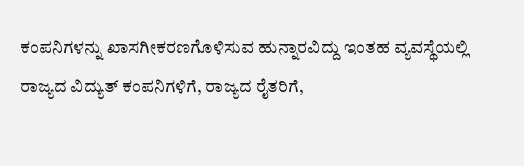ಕಂಪನಿಗಳನ್ನು ಖಾಸಗೀಕರಣಗೊಳಿಸುವ ಹುನ್ನಾರವಿದ್ದು ಇಂತಹ ವ್ಯವಸ್ಥೆಯಲ್ಲಿ ರಾಜ್ಯದ ವಿದ್ಯುತ್ ಕಂಪನಿಗಳಿಗೆ, ರಾಜ್ಯದ ರೈತರಿಗೆ,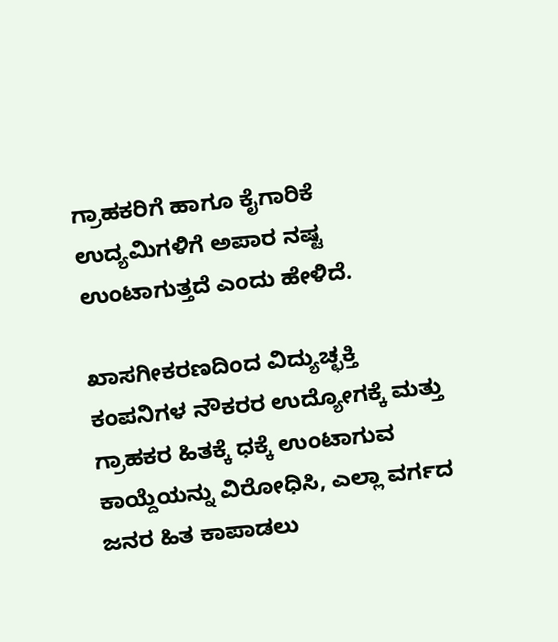ಗ್ರಾಹಕರಿಗೆ ಹಾಗೂ ಕೈಗಾರಿಕೆ ಉದ್ಯಮಿಗಳಿಗೆ ಅಪಾರ ನಷ್ಟ ಉಂಟಾಗುತ್ತದೆ ಎಂದು ಹೇಳಿದೆ.

ಖಾಸಗೀಕರಣದಿಂದ ವಿದ್ಯುಚ್ಛಕ್ತಿ ಕಂಪನಿಗಳ ನೌಕರರ ಉದ್ಯೋಗಕ್ಕೆ ಮತ್ತು ಗ್ರಾಹಕರ ಹಿತಕ್ಕೆ ಧಕ್ಕೆ ಉಂಟಾಗುವ ಕಾಯ್ದೆಯನ್ನು ವಿರೋಧಿಸಿ, ಎಲ್ಲಾ ವರ್ಗದ ಜನರ ಹಿತ ಕಾಪಾಡಲು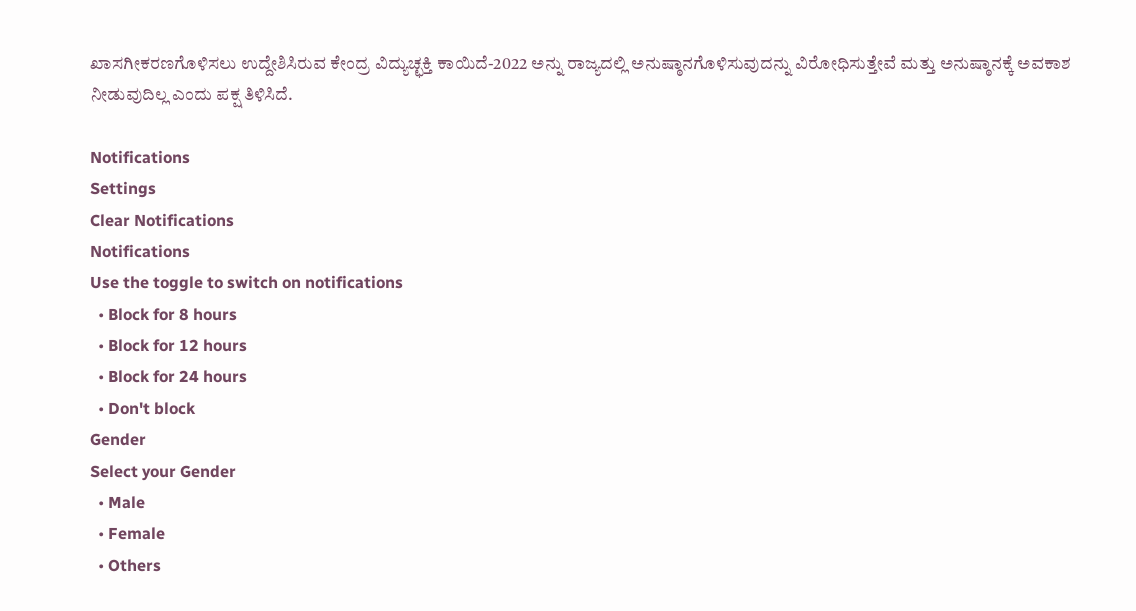ಖಾಸಗೀಕರಣಗೊಳಿಸಲು ಉದ್ದೇಶಿಸಿರುವ ಕೇಂದ್ರ ವಿದ್ಯುಚ್ಛಕ್ತಿ ಕಾಯಿದೆ-2022 ಅನ್ನು ರಾಜ್ಯದಲ್ಲಿ ಅನುಷ್ಠಾನಗೊಳಿಸುವುದನ್ನು ವಿರೋಧಿಸುತ್ತೇವೆ ಮತ್ತು ಅನುಷ್ಠಾನಕ್ಕೆ ಅವಕಾಶ ನೀಡುವುದಿಲ್ಲ ಎಂದು ಪಕ್ಷ ತಿಳಿಸಿದೆ.

Notifications
Settings
Clear Notifications
Notifications
Use the toggle to switch on notifications
  • Block for 8 hours
  • Block for 12 hours
  • Block for 24 hours
  • Don't block
Gender
Select your Gender
  • Male
  • Female
  • Others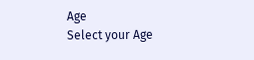Age
Select your Age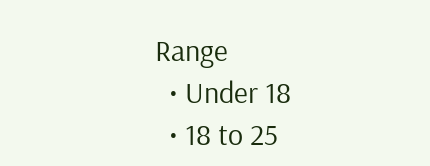Range
  • Under 18
  • 18 to 25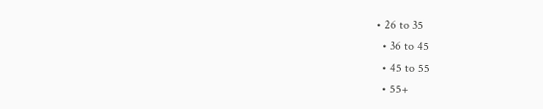• 26 to 35
  • 36 to 45
  • 45 to 55
  • 55+